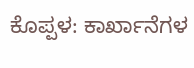ಕೊಪ್ಪಳ: ಕಾರ್ಖಾನೆಗಳ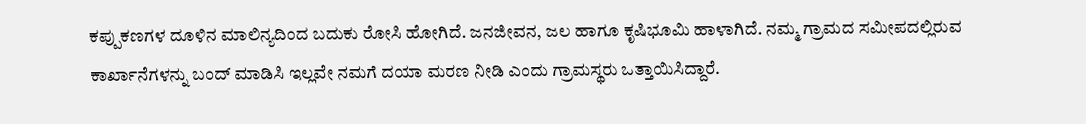ಕಪ್ಪುಕಣಗಳ ದೂಳಿನ ಮಾಲಿನ್ಯದಿಂದ ಬದುಕು ರೋಸಿ ಹೋಗಿದೆ. ಜನಜೀವನ, ಜಲ ಹಾಗೂ ಕೃಷಿಭೂಮಿ ಹಾಳಾಗಿದೆ. ನಮ್ಮ ಗ್ರಾಮದ ಸಮೀಪದಲ್ಲಿರುವ ಕಾರ್ಖಾನೆಗಳನ್ನು ಬಂದ್ ಮಾಡಿಸಿ ಇಲ್ಲವೇ ನಮಗೆ ದಯಾ ಮರಣ ನೀಡಿ ಎಂದು ಗ್ರಾಮಸ್ಥರು ಒತ್ತಾಯಿಸಿದ್ದಾರೆ.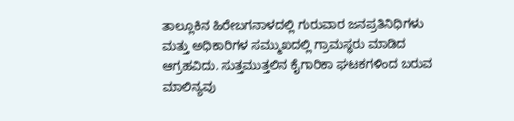ತಾಲ್ಲೂಕಿನ ಹಿರೇಬಗನಾಳದಲ್ಲಿ ಗುರುವಾರ ಜನಪ್ರತಿನಿಧಿಗಳು ಮತ್ತು ಅಧಿಕಾರಿಗಳ ಸಮ್ಮುಖದಲ್ಲಿ ಗ್ರಾಮಸ್ಥರು ಮಾಡಿದ ಆಗ್ರಹವಿದು. ಸುತ್ತಮುತ್ತಲಿನ ಕೈಗಾರಿಕಾ ಘಟಕಗಳಿಂದ ಬರುವ ಮಾಲಿನ್ಯವು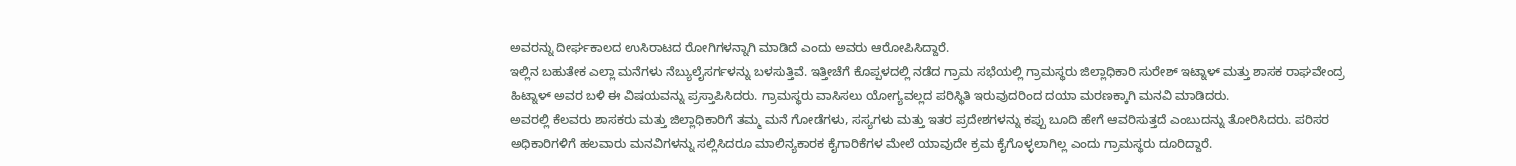ಅವರನ್ನು ದೀರ್ಘಕಾಲದ ಉಸಿರಾಟದ ರೋಗಿಗಳನ್ನಾಗಿ ಮಾಡಿದೆ ಎಂದು ಅವರು ಆರೋಪಿಸಿದ್ದಾರೆ.
ಇಲ್ಲಿನ ಬಹುತೇಕ ಎಲ್ಲಾ ಮನೆಗಳು ನೆಬ್ಯುಲೈಸರ್ಗಳನ್ನು ಬಳಸುತ್ತಿವೆ. ಇತ್ತೀಚೆಗೆ ಕೊಪ್ಪಳದಲ್ಲಿ ನಡೆದ ಗ್ರಾಮ ಸಭೆಯಲ್ಲಿ ಗ್ರಾಮಸ್ಥರು ಜಿಲ್ಲಾಧಿಕಾರಿ ಸುರೇಶ್ ಇಟ್ನಾಳ್ ಮತ್ತು ಶಾಸಕ ರಾಘವೇಂದ್ರ ಹಿಟ್ನಾಳ್ ಅವರ ಬಳಿ ಈ ವಿಷಯವನ್ನು ಪ್ರಸ್ತಾಪಿಸಿದರು. ಗ್ರಾಮಸ್ಥರು ವಾಸಿಸಲು ಯೋಗ್ಯವಲ್ಲದ ಪರಿಸ್ಥಿತಿ ಇರುವುದರಿಂದ ದಯಾ ಮರಣಕ್ಕಾಗಿ ಮನವಿ ಮಾಡಿದರು.
ಅವರಲ್ಲಿ ಕೆಲವರು ಶಾಸಕರು ಮತ್ತು ಜಿಲ್ಲಾಧಿಕಾರಿಗೆ ತಮ್ಮ ಮನೆ ಗೋಡೆಗಳು, ಸಸ್ಯಗಳು ಮತ್ತು ಇತರ ಪ್ರದೇಶಗಳನ್ನು ಕಪ್ಪು ಬೂದಿ ಹೇಗೆ ಆವರಿಸುತ್ತದೆ ಎಂಬುದನ್ನು ತೋರಿಸಿದರು. ಪರಿಸರ ಅಧಿಕಾರಿಗಳಿಗೆ ಹಲವಾರು ಮನವಿಗಳನ್ನು ಸಲ್ಲಿಸಿದರೂ ಮಾಲಿನ್ಯಕಾರಕ ಕೈಗಾರಿಕೆಗಳ ಮೇಲೆ ಯಾವುದೇ ಕ್ರಮ ಕೈಗೊಳ್ಳಲಾಗಿಲ್ಲ ಎಂದು ಗ್ರಾಮಸ್ಥರು ದೂರಿದ್ದಾರೆ.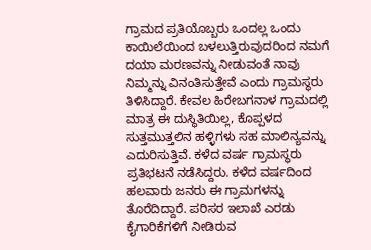ಗ್ರಾಮದ ಪ್ರತಿಯೊಬ್ಬರು ಒಂದಲ್ಲ ಒಂದು ಕಾಯಿಲೆಯಿಂದ ಬಳಲುತ್ತಿರುವುದರಿಂದ ನಮಗೆ ದಯಾ ಮರಣವನ್ನು ನೀಡುವಂತೆ ನಾವು ನಿಮ್ಮನ್ನು ವಿನಂತಿಸುತ್ತೇವೆ ಎಂದು ಗ್ರಾಮಸ್ಥರು ತಿಳಿಸಿದ್ದಾರೆ. ಕೇವಲ ಹಿರೇಬಗನಾಳ ಗ್ರಾಮದಲ್ಲಿ ಮಾತ್ರ ಈ ದುಸ್ಥಿತಿಯಿಲ್ಲ, ಕೊಪ್ಪಳದ ಸುತ್ತಮುತ್ತಲಿನ ಹಳ್ಳಿಗಳು ಸಹ ಮಾಲಿನ್ಯವನ್ನು ಎದುರಿಸುತ್ತಿವೆ. ಕಳೆದ ವರ್ಷ ಗ್ರಾಮಸ್ಥರು ಪ್ರತಿಭಟನೆ ನಡೆಸಿದ್ದರು. ಕಳೆದ ವರ್ಷದಿಂದ ಹಲವಾರು ಜನರು ಈ ಗ್ರಾಮಗಳನ್ನು ತೊರೆದಿದ್ದಾರೆ. ಪರಿಸರ ಇಲಾಖೆ ಎರಡು ಕೈಗಾರಿಕೆಗಳಿಗೆ ನೀಡಿರುವ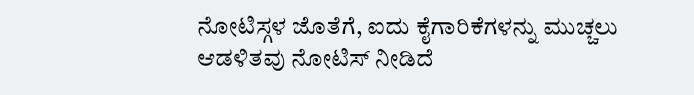ನೋಟಿಸ್ಗಳ ಜೊತೆಗೆ, ಐದು ಕೈಗಾರಿಕೆಗಳನ್ನು ಮುಚ್ಚಲು ಆಡಳಿತವು ನೋಟಿಸ್ ನೀಡಿದೆ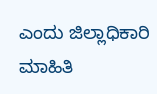ಎಂದು ಜಿಲ್ಲಾಧಿಕಾರಿ ಮಾಹಿತಿ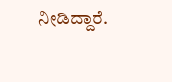ನೀಡಿದ್ದಾರೆ.